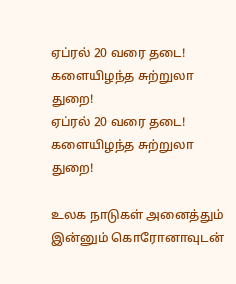ஏப்ரல் 20 வரை தடை! களையிழந்த சுற்றுலா துறை!
ஏப்ரல் 20 வரை தடை! களையிழந்த சுற்றுலா துறை!

உலக நாடுகள் அனைத்தும் இன்னும் கொரோனாவுடன்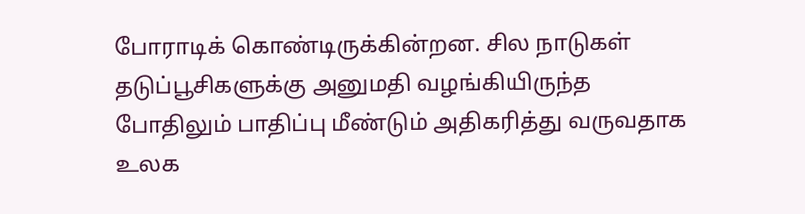போராடிக் கொண்டிருக்கின்றன. சில நாடுகள் தடுப்பூசிகளுக்கு அனுமதி வழங்கியிருந்த போதிலும் பாதிப்பு மீண்டும் அதிகரித்து வருவதாக உலக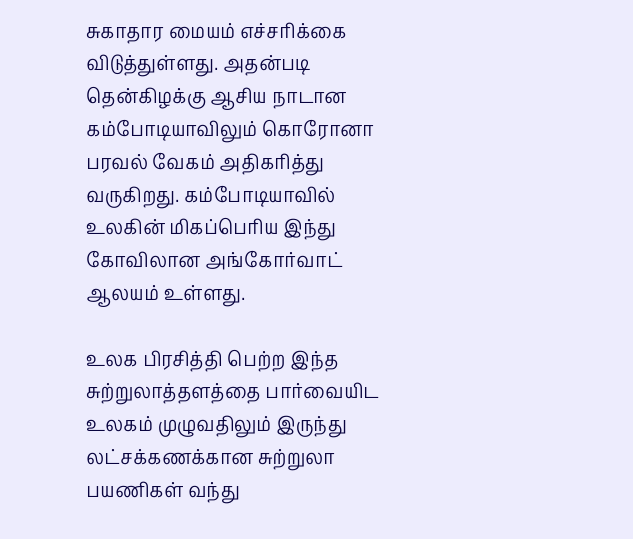சுகாதார மையம் எச்சரிக்கை விடுத்துள்ளது. அதன்படி தென்கிழக்கு ஆசிய நாடான கம்போடியாவிலும் கொரோனா பரவல் வேகம் அதிகரித்து வருகிறது. கம்போடியாவில் உலகின் மிகப்பெரிய இந்து கோவிலான அங்கோர்வாட் ஆலயம் உள்ளது.

உலக பிரசித்தி பெற்ற இந்த சுற்றுலாத்தளத்தை பார்வையிட உலகம் முழுவதிலும் இருந்து லட்சக்கணக்கான சுற்றுலா பயணிகள் வந்து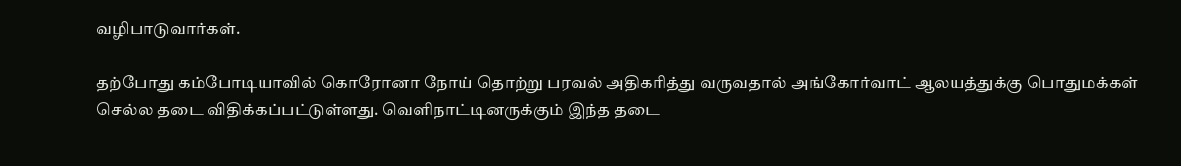வழிபாடுவார்கள்.

தற்போது கம்போடியாவில் கொரோனா நோய் தொற்று பரவல் அதிகரித்து வருவதால் அங்கோர்வாட் ஆலயத்துக்கு பொதுமக்கள் செல்ல தடை விதிக்கப்பட்டுள்ளது. வெளிநாட்டினருக்கும் இந்த தடை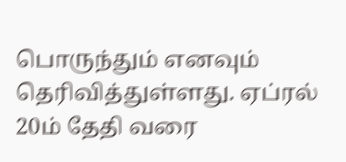பொருந்தும் எனவும் தெரிவித்துள்ளது. ஏப்ரல் 20ம் தேதி வரை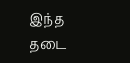இந்த தடை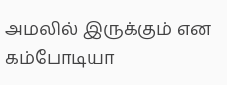அமலில் இருக்கும் என கம்போடியா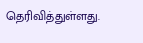தெரிவித்துள்ளது.